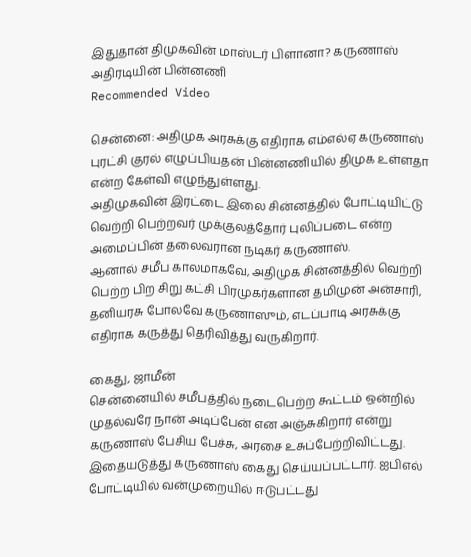இதுதான் திமுகவின் மாஸ்டர் பிளானா? கருணாஸ் அதிரடியின் பின்னணி
Recommended Video

சென்னை: அதிமுக அரசுக்கு எதிராக எம்எல்ஏ கருணாஸ் புரட்சி குரல் எழுப்பியதன் பின்னணியில் திமுக உள்ளதா என்ற கேள்வி எழுந்துள்ளது.
அதிமுகவின் இரட்டை இலை சின்னத்தில் போட்டியிட்டு வெற்றி பெற்றவர் முக்குலத்தோர் புலிப்படை என்ற அமைப்பின் தலைவரான நடிகர் கருணாஸ்.
ஆனால் சமீப காலமாகவே, அதிமுக சின்னத்தில் வெற்றி பெற்ற பிற சிறு கட்சி பிரமுகர்களான தமிமுன் அன்சாரி, தனியரசு போலவே கருணாஸும், எடப்பாடி அரசுக்கு எதிராக கருத்து தெரிவித்து வருகிறார்.

கைது, ஜாமீன்
சென்னையில் சமீபத்தில் நடைபெற்ற கூட்டம் ஒன்றில் முதல்வரே நான் அடிப்பேன் என அஞ்சுகிறார் என்று கருணாஸ் பேசிய பேச்சு, அரசை உசுப்பேற்றிவிட்டது. இதையடுத்து கருணாஸ் கைது செய்யப்பட்டார். ஐபிஎல் போட்டியில் வன்முறையில் ஈடுபட்டது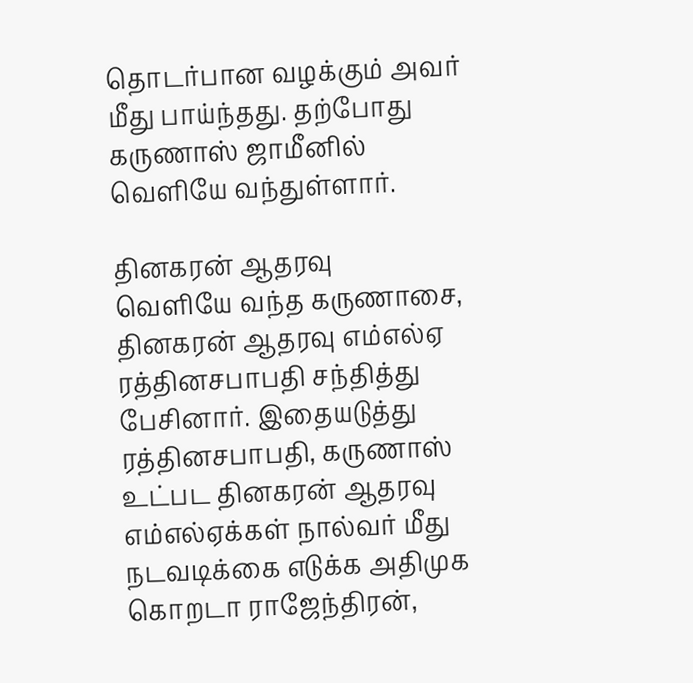தொடர்பான வழக்கும் அவர் மீது பாய்ந்தது. தற்போது கருணாஸ் ஜாமீனில் வெளியே வந்துள்ளார்.

தினகரன் ஆதரவு
வெளியே வந்த கருணாசை, தினகரன் ஆதரவு எம்எல்ஏ ரத்தினசபாபதி சந்தித்து பேசினார். இதையடுத்து ரத்தினசபாபதி, கருணாஸ் உட்பட தினகரன் ஆதரவு எம்எல்ஏக்கள் நால்வர் மீது நடவடிக்கை எடுக்க அதிமுக கொறடா ராஜேந்திரன்,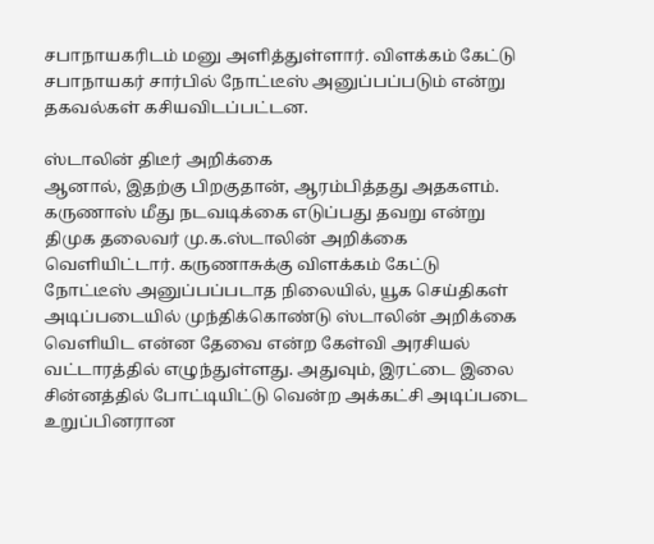சபாநாயகரிடம் மனு அளித்துள்ளார். விளக்கம் கேட்டு சபாநாயகர் சார்பில் நோட்டீஸ் அனுப்பப்படும் என்று தகவல்கள் கசியவிடப்பட்டன.

ஸ்டாலின் திடீர் அறிக்கை
ஆனால், இதற்கு பிறகுதான், ஆரம்பித்தது அதகளம். கருணாஸ் மீது நடவடிக்கை எடுப்பது தவறு என்று திமுக தலைவர் மு.க.ஸ்டாலின் அறிக்கை வெளியிட்டார். கருணாசுக்கு விளக்கம் கேட்டு நோட்டீஸ் அனுப்பப்படாத நிலையில், யூக செய்திகள் அடிப்படையில் முந்திக்கொண்டு ஸ்டாலின் அறிக்கை வெளியிட என்ன தேவை என்ற கேள்வி அரசியல் வட்டாரத்தில் எழுந்துள்ளது. அதுவும், இரட்டை இலை சின்னத்தில் போட்டியிட்டு வென்ற அக்கட்சி அடிப்படை உறுப்பினரான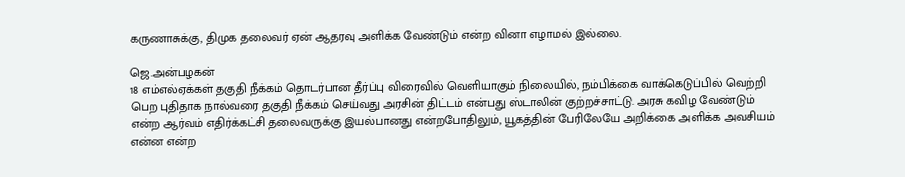கருணாசுக்கு, திமுக தலைவர் ஏன் ஆதரவு அளிக்க வேண்டும் என்ற வினா எழாமல் இல்லை.

ஜெ.அன்பழகன்
18 எம்எல்ஏக்கள் தகுதி நீக்கம் தொடர்பான தீர்ப்பு விரைவில் வெளியாகும் நிலையில், நம்பிக்கை வாக்கெடுப்பில் வெற்றி பெற புதிதாக நால்வரை தகுதி நீக்கம் செய்வது அரசின் திட்டம் என்பது ஸ்டாலின் குற்றச்சாட்டு. அரசு கவிழ வேண்டும் என்ற ஆர்வம் எதிர்க்கட்சி தலைவருக்கு இயல்பானது என்றபோதிலும், யூகத்தின் பேரிலேயே அறிக்கை அளிக்க அவசியம் என்ன என்ற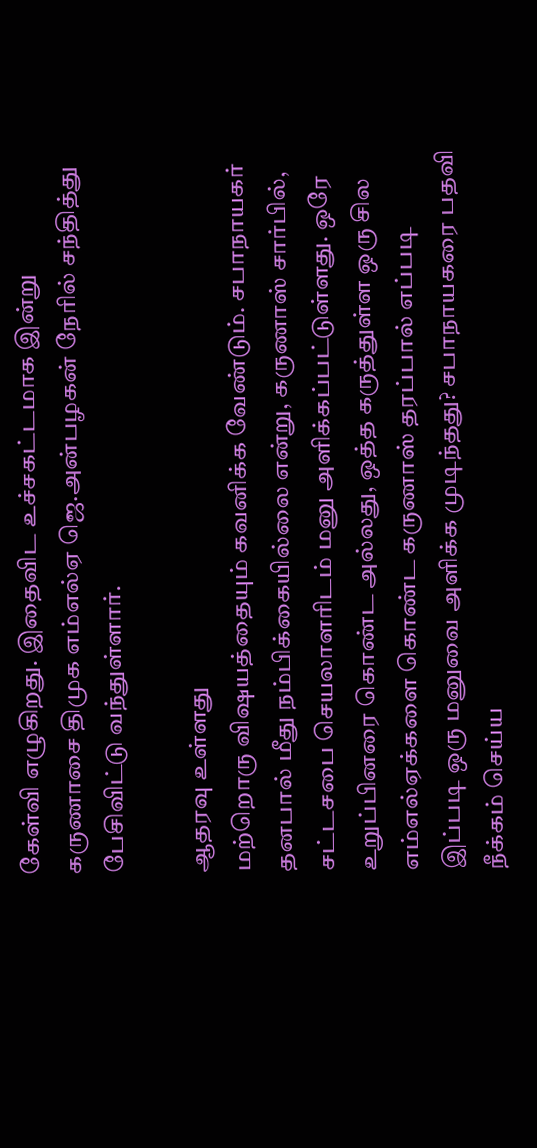கேள்வி எழுகிறது. இதைவிட உச்சகட்டமாக இன்று கருணாசை திமுக எம்எல்ஏ ஜெ.அன்பழகன் நேரில் சந்தித்து பேசிவிட்டு வந்துள்ளார்.

ஆதரவு உள்ளது
மற்றொரு விஷயத்தையும் கவனிக்க வேண்டும். சபாநாயகர் தனபால் மீது நம்பிக்கையில்லை என்று, கருணாஸ் சார்பில், சட்டசபை செயலாளரிடம் மனு அளிக்கப்பட்டுள்ளது. ஒரே உறுப்பினரை கொண்ட அல்லது, ஒத்த கருத்துள்ள ஒரு சில எம்எல்ஏக்களை கொண்ட கருணாஸ் தரப்பால் எப்படி இப்படி ஒரு மனுவை அளிக்க முடிந்தது? சபாநாயகரை பதவி நீக்கம் செய்ய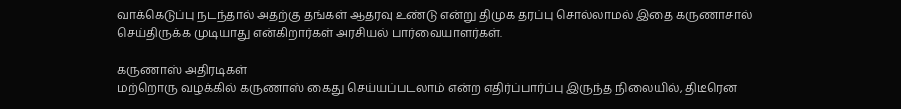வாக்கெடுப்பு நடந்தால் அதற்கு தங்கள் ஆதரவு உண்டு என்று திமுக தரப்பு சொல்லாமல் இதை கருணாசால் செய்திருக்க முடியாது என்கிறார்கள் அரசியல் பார்வையாளர்கள்.

கருணாஸ் அதிரடிகள்
மற்றொரு வழக்கில் கருணாஸ் கைது செய்யப்படலாம் என்ற எதிர்ப்பார்ப்பு இருந்த நிலையில், திடீரென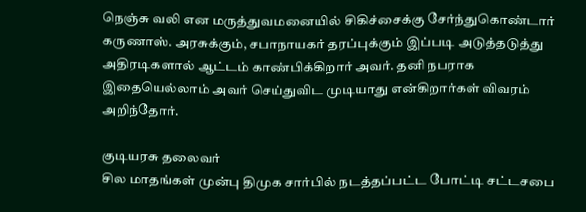நெஞ்சு வலி என மருத்துவமனையில் சிகிச்சைக்கு சேர்ந்துகொண்டார் கருணாஸ். அரசுக்கும், சபாநாயகர் தரப்புக்கும் இப்படி அடுத்தடுத்து அதிரடிகளால் ஆட்டம் காண்பிக்கிறார் அவர். தனி நபராக இதையெல்லாம் அவர் செய்துவிட முடியாது என்கிறார்கள் விவரம் அறிந்தோர்.

குடியரசு தலைவர்
சில மாதங்கள் முன்பு திமுக சார்பில் நடத்தப்பட்ட போட்டி சட்டசபை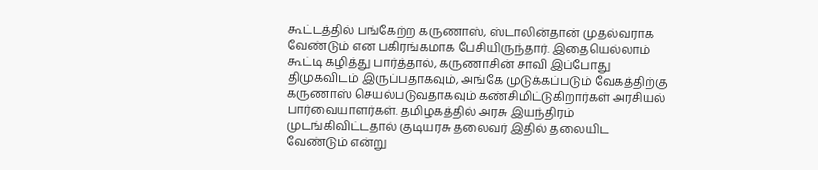கூட்டத்தில் பங்கேற்ற கருணாஸ், ஸ்டாலின்தான் முதல்வராக வேண்டும் என பகிரங்கமாக பேசியிருந்தார். இதையெல்லாம் கூட்டி கழித்து பார்த்தால், கருணாசின் சாவி இப்போது திமுகவிடம் இருப்பதாகவும், அங்கே முடுக்கப்படும் வேகத்திற்கு கருணாஸ் செயல்படுவதாகவும் கண்சிமிட்டுகிறார்கள் அரசியல் பார்வையாளர்கள். தமிழகத்தில் அரசு இயந்திரம் முடங்கிவிட்டதால் குடியரசு தலைவர் இதில் தலையிட வேண்டும் என்று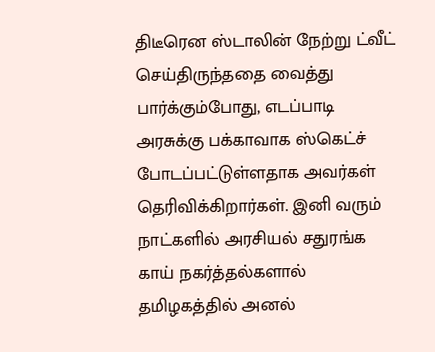திடீரென ஸ்டாலின் நேற்று ட்வீட் செய்திருந்ததை வைத்து பார்க்கும்போது, எடப்பாடி அரசுக்கு பக்காவாக ஸ்கெட்ச் போடப்பட்டுள்ளதாக அவர்கள் தெரிவிக்கிறார்கள். இனி வரும் நாட்களில் அரசியல் சதுரங்க காய் நகர்த்தல்களால் தமிழகத்தில் அனல்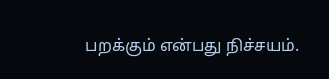பறக்கும் என்பது நிச்சயம்.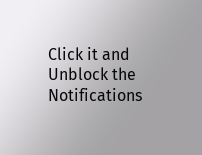Click it and Unblock the Notifications